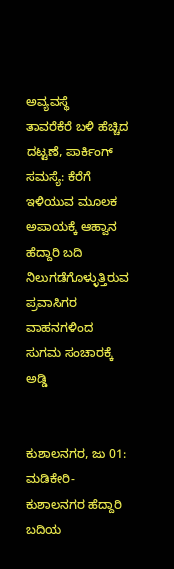ಅವ್ಯವಸ್ಥೆ
ತಾವರೆಕೆರೆ ಬಳಿ ಹೆಚ್ಚಿದ ದಟ್ಟಣೆ, ಪಾರ್ಕಿಂಗ್ ಸಮಸ್ಯೆ: ಕೆರೆಗೆ ಇಳಿಯುವ ಮೂಲಕ ಅಪಾಯಕ್ಕೆ ಆಹ್ವಾನ
ಹೆದ್ದಾರಿ ಬದಿ ನಿಲುಗಡೆಗೊಳ್ಳುತ್ತಿರುವ ಪ್ರವಾಸಿಗರ ವಾಹನಗಳಿಂದ ಸುಗಮ ಸಂಚಾರಕ್ಕೆ ಅಡ್ಡಿ


ಕುಶಾಲನಗರ, ಜು 01: ಮಡಿಕೇರಿ-ಕುಶಾಲನಗರ ಹೆದ್ದಾರಿ ಬದಿಯ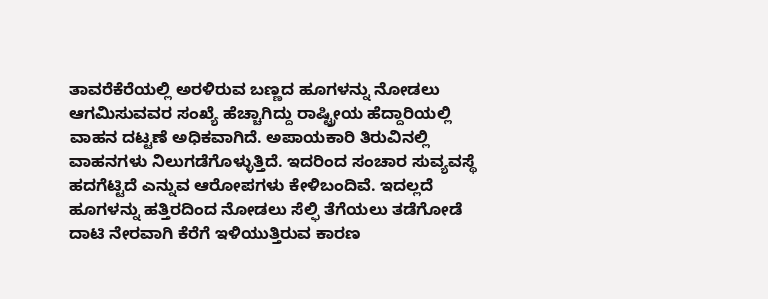ತಾವರೆಕೆರೆಯಲ್ಲಿ ಅರಳಿರುವ ಬಣ್ಣದ ಹೂಗಳನ್ನು ನೋಡಲು ಆಗಮಿಸುವವರ ಸಂಖ್ಯೆ ಹೆಚ್ಚಾಗಿದ್ದು ರಾಷ್ಟ್ರೀಯ ಹೆದ್ದಾರಿಯಲ್ಲಿ ವಾಹನ ದಟ್ಟಣೆ ಅಧಿಕವಾಗಿದೆ. ಅಪಾಯಕಾರಿ ತಿರುವಿನಲ್ಲಿ ವಾಹನಗಳು ನಿಲುಗಡೆಗೊಳ್ಳುತ್ತಿದೆ. ಇದರಿಂದ ಸಂಚಾರ ಸುವ್ಯವಸ್ಥೆ ಹದಗೆಟ್ಟಿದೆ ಎನ್ನುವ ಆರೋಪಗಳು ಕೇಳಿಬಂದಿವೆ. ಇದಲ್ಲದೆ ಹೂಗಳನ್ನು ಹತ್ತಿರದಿಂದ ನೋಡಲು ಸೆಲ್ಫಿ ತೆಗೆಯಲು ತಡೆಗೋಡೆ ದಾಟಿ ನೇರವಾಗಿ ಕೆರೆಗೆ ಇಳಿಯುತ್ತಿರುವ ಕಾರಣ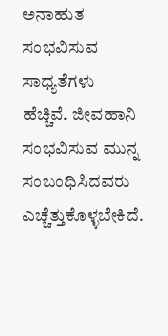ಅನಾಹುತ ಸಂಭವಿಸುವ ಸಾಧ್ಯತೆಗಳು ಹೆಚ್ಚಿವೆ. ಜೀವಹಾನಿ ಸಂಭವಿಸುವ ಮುನ್ನ ಸಂಬಂಧಿಸಿದವರು ಎಚ್ಚೆತ್ತುಕೊಳ್ಳಬೇಕಿದೆ.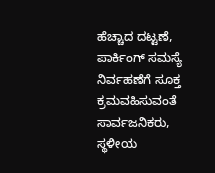ಹೆಚ್ಚಾದ ದಟ್ಟಣೆ, ಪಾರ್ಕಿಂಗ್ ಸಮಸ್ಯೆ ನಿರ್ವಹಣೆಗೆ ಸೂಕ್ತ ಕ್ರಮವಹಿಸುವಂತೆ ಸಾರ್ವಜನಿಕರು, ಸ್ಥಳೀಯ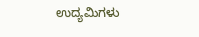ಉದ್ಯಮಿಗಳು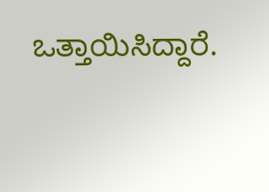ಒತ್ತಾಯಿಸಿದ್ದಾರೆ.